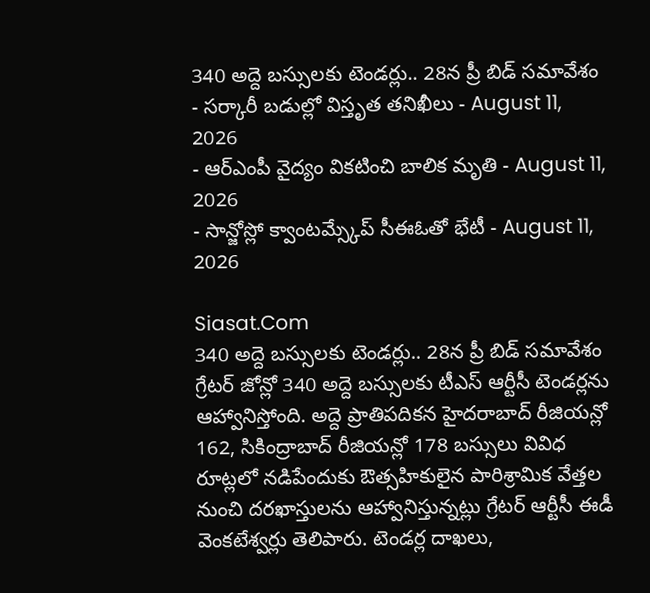340 అద్దె బస్సులకు టెండర్లు.. 28న ప్రీ బిడ్ సమావేశం
- సర్కారీ బడుల్లో విస్తృత తనిఖీలు - August 11, 2026
- ఆర్ఎంపీ వైద్యం వికటించి బాలిక మృతి - August 11, 2026
- సాన్జోస్లో క్వాంటమ్స్కేప్ సీఈఓతో భేటీ - August 11, 2026

Siasat.Com
340 అద్దె బస్సులకు టెండర్లు.. 28న ప్రీ బిడ్ సమావేశం
గ్రేటర్ జోన్లో 340 అద్దె బస్సులకు టీఎస్ ఆర్టీసీ టెండర్లను ఆహ్వానిస్తోంది. అద్దె ప్రాతిపదికన హైదరాబాద్ రీజియన్లో 162, సికింద్రాబాద్ రీజియన్లో 178 బస్సులు వివిధ రూట్లలో నడిపేందుకు ఔత్సహికులైన పారిశ్రామిక వేత్తల నుంచి దరఖాస్తులను ఆహ్వానిస్తున్నట్లు గ్రేటర్ ఆర్టీసీ ఈడీ వెంకటేశ్వర్లు తెలిపారు. టెండర్ల దాఖలు,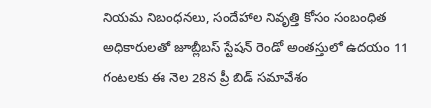నియమ నిబంధనలు, సందేహాల నివృత్తి కోసం సంబంధిత అధికారులతో జూబ్లీబస్ స్టేషన్ రెండో అంతస్తులో ఉదయం 11 గంటలకు ఈ నెల 28న ప్రీ బిడ్ సమావేశం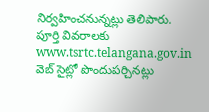నిర్వహించనున్నట్లు తెలిపారు. పూర్తి వివరాలకు www.tsrtc.telangana.gov.in వెబ్ సైట్లో పొందుపర్చినట్లు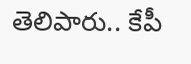తెలిపారు.. కేపీ